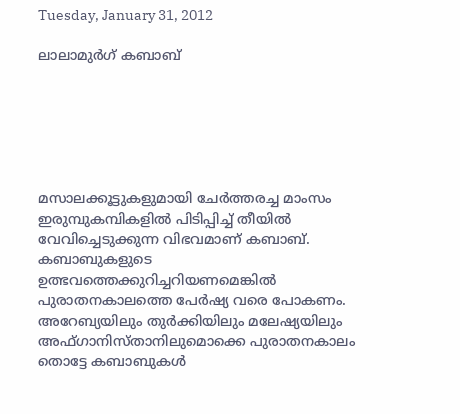Tuesday, January 31, 2012

ലാലാമുര്‍ഗ് കബാബ്‌






മസാലക്കൂട്ടുകളുമായി ചേര്‍ത്തരച്ച മാംസം ഇരുമ്പുകമ്പികളില്‍ പിടിപ്പിച്ച് തീയില്‍ വേവിച്ചെടുക്കുന്ന വിഭവമാണ് കബാബ്. കബാബുകളുടെ ഉത്ഭവത്തെക്കുറിച്ചറിയണമെങ്കില്‍ പുരാതനകാലത്തെ പേര്‍ഷ്യ വരെ പോകണം. അറേബ്യയിലും തുര്‍ക്കിയിലും മലേഷ്യയിലും അഫ്ഗാനിസ്താനിലുമൊക്കെ പുരാതനകാലം തൊട്ടേ കബാബുകള്‍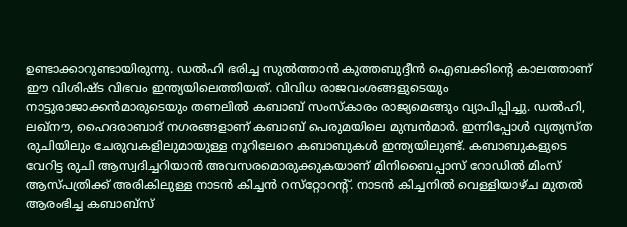ഉണ്ടാക്കാറുണ്ടായിരുന്നു. ഡല്‍ഹി ഭരിച്ച സുല്‍ത്താന്‍ കുത്തബുദ്ദീന്‍ ഐബക്കിന്റെ കാലത്താണ് ഈ വിശിഷ്ട വിഭവം ഇന്ത്യയിലെത്തിയത്. വിവിധ രാജവംശങ്ങളുടെയും നാട്ടുരാജാക്കന്‍മാരുടെയും തണലില്‍ കബാബ് സംസ്‌കാരം രാജ്യമെങ്ങും വ്യാപിപ്പിച്ചു. ഡല്‍ഹി, ലഖ്‌നൗ, ഹൈദരാബാദ് നഗരങ്ങളാണ് കബാബ് പെരുമയിലെ മുമ്പന്‍മാര്‍. ഇന്നിപ്പോള്‍ വ്യത്യസ്ത രുചിയിലും ചേരുവകളിലുമായുള്ള നൂറിലേറെ കബാബുകള്‍ ഇന്ത്യയിലുണ്ട്. കബാബുകളുടെ വേറിട്ട രുചി ആസ്വദിച്ചറിയാന്‍ അവസരമൊരുക്കുകയാണ് മിനിബൈപ്പാസ് റോഡില്‍ മിംസ് ആസ്പത്രിക്ക് അരികിലുള്ള നാടന്‍ കിച്ചന്‍ റസ്‌റ്റോറന്റ്. നാടന്‍ കിച്ചനില്‍ വെള്ളിയാഴ്ച മുതല്‍ ആരംഭിച്ച കബാബ്‌സ്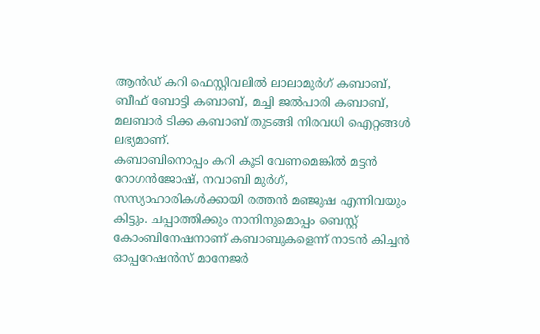ആന്‍ഡ് കറി ഫെസ്റ്റിവലില്‍ ലാലാമുര്‍ഗ് കബാബ്, ബീഫ് ബോട്ടി കബാബ്, മച്ചി ജല്‍പാരി കബാബ്, മലബാര്‍ ടിക്ക കബാബ് തുടങ്ങി നിരവധി ഐറ്റങ്ങള്‍ ലഭ്യമാണ്.
കബാബിനൊപ്പം കറി കൂടി വേണമെങ്കില്‍ മട്ടന്‍ റോഗന്‍ജോഷ്, നവാബി മുര്‍ഗ്, സസ്യാഹാരികള്‍ക്കായി രത്തന്‍ മഞ്ജുഷ എന്നിവയും കിട്ടും. ചപ്പാത്തിക്കും നാനിനുമൊപ്പം ബെസ്റ്റ് കോംബിനേഷനാണ് കബാബുകളെന്ന് നാടന്‍ കിച്ചന്‍ ഓപ്പറേഷന്‍സ് മാനേജര്‍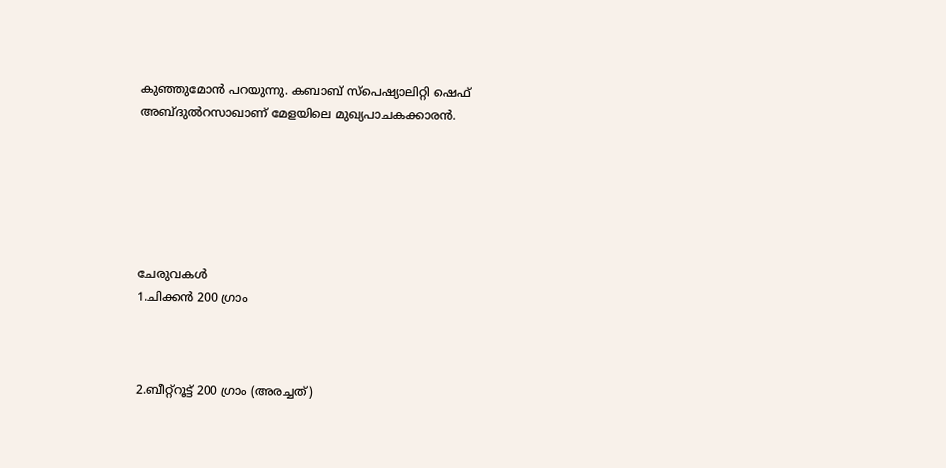കുഞ്ഞുമോന്‍ പറയുന്നു. കബാബ് സ്‌പെഷ്യാലിറ്റി ഷെഫ് അബ്ദുല്‍റസാഖാണ് മേളയിലെ മുഖ്യപാചകക്കാരന്‍.






ചേരുവകള്‍
1.ചിക്കന്‍ 200 ഗ്രാം



2.ബീറ്റ്‌റൂട്ട് 200 ഗ്രാം (അരച്ചത്)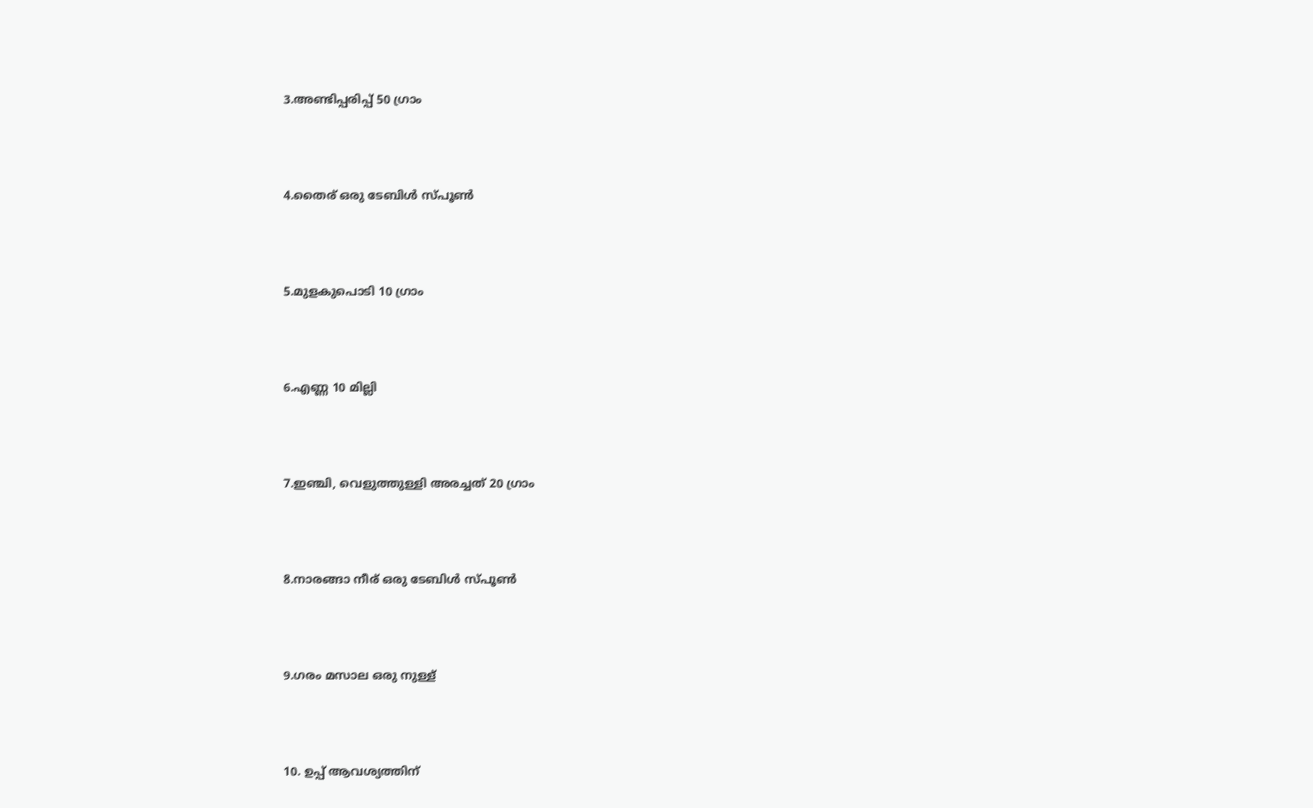3.അണ്ടിപ്പരിപ്പ് 50 ഗ്രാം



4.തൈര് ഒരു ടേബിള്‍ സ്പൂണ്‍



5.മുളകുപൊടി 10 ഗ്രാം



6.എണ്ണ 10 മില്ലി



7.ഇഞ്ചി, വെളുത്തുള്ളി അരച്ചത് 20 ഗ്രാം



8.നാരങ്ങാ നീര് ഒരു ടേബിള്‍ സ്പൂണ്‍



9.ഗരം മസാല ഒരു നുള്ള്



10. ഉപ്പ് ആവശ്യത്തിന്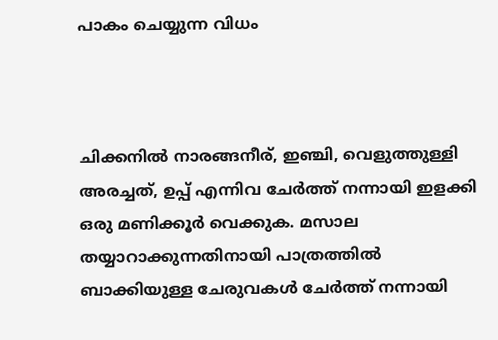പാകം ചെയ്യുന്ന വിധം



ചിക്കനില്‍ നാരങ്ങനീര്, ഇഞ്ചി, വെളുത്തുള്ളി അരച്ചത്, ഉപ്പ് എന്നിവ ചേര്‍ത്ത് നന്നായി ഇളക്കി ഒരു മണിക്കൂര്‍ വെക്കുക. മസാല തയ്യാറാക്കുന്നതിനായി പാത്രത്തില്‍ ബാക്കിയുള്ള ചേരുവകള്‍ ചേര്‍ത്ത് നന്നായി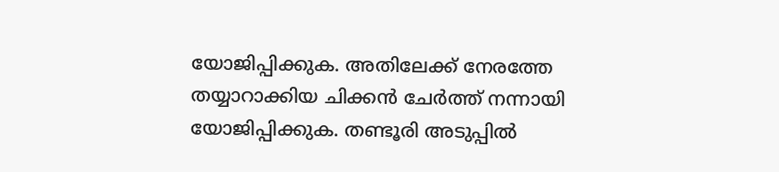യോജിപ്പിക്കുക. അതിലേക്ക് നേരത്തേ തയ്യാറാക്കിയ ചിക്കന്‍ ചേര്‍ത്ത് നന്നായി യോജിപ്പിക്കുക. തണ്ടൂരി അടുപ്പില്‍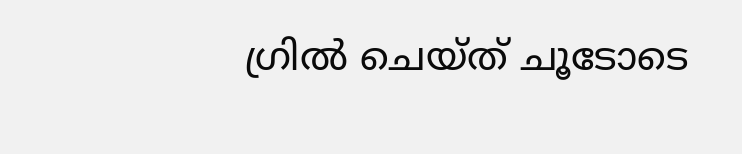ഗ്രില്‍ ചെയ്ത് ചൂടോടെ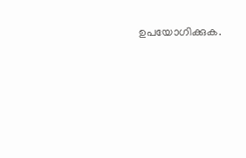ഉപയോഗിക്കുക.